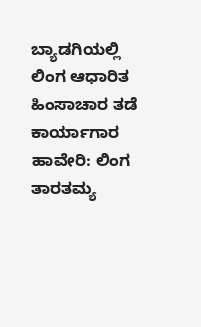ಬ್ಯಾಡಗಿಯಲ್ಲಿ ಲಿಂಗ ಆಧಾರಿತ ಹಿಂಸಾಚಾರ ತಡೆ ಕಾರ್ಯಾಗಾರ
ಹಾವೇರಿ: ಲಿಂಗ ತಾರತಮ್ಯ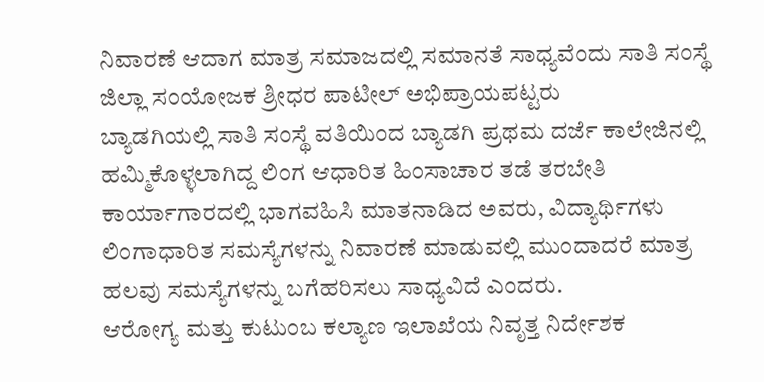ನಿವಾರಣೆ ಆದಾಗ ಮಾತ್ರ ಸಮಾಜದಲ್ಲಿ ಸಮಾನತೆ ಸಾಧ್ಯವೆಂದು ಸಾತಿ ಸಂಸ್ಥೆ ಜಿಲ್ಲಾ ಸಂಯೋಜಕ ಶ್ರೀಧರ ಪಾಟೀಲ್ ಅಭಿಪ್ರಾಯಪಟ್ಟರು
ಬ್ಯಾಡಗಿಯಲ್ಲಿ ಸಾತಿ ಸಂಸ್ಥೆ ವತಿಯಿಂದ ಬ್ಯಾಡಗಿ ಪ್ರಥಮ ದರ್ಜೆ ಕಾಲೇಜಿನಲ್ಲಿ ಹಮ್ಮಿಕೊಳ್ಳಲಾಗಿದ್ದ ಲಿಂಗ ಆಧಾರಿತ ಹಿಂಸಾಚಾರ ತಡೆ ತರಬೇತಿ ಕಾರ್ಯಾಗಾರದಲ್ಲಿ ಭಾಗವಹಿಸಿ ಮಾತನಾಡಿದ ಅವರು, ವಿದ್ಯಾರ್ಥಿಗಳು ಲಿಂಗಾಧಾರಿತ ಸಮಸ್ಯೆಗಳನ್ನು ನಿವಾರಣೆ ಮಾಡುವಲ್ಲಿ ಮುಂದಾದರೆ ಮಾತ್ರ ಹಲವು ಸಮಸ್ಯೆಗಳನ್ನು ಬಗೆಹರಿಸಲು ಸಾಧ್ಯವಿದೆ ಎಂದರು.
ಆರೋಗ್ಯ ಮತ್ತು ಕುಟುಂಬ ಕಲ್ಯಾಣ ಇಲಾಖೆಯ ನಿವೃತ್ತ ನಿರ್ದೇಶಕ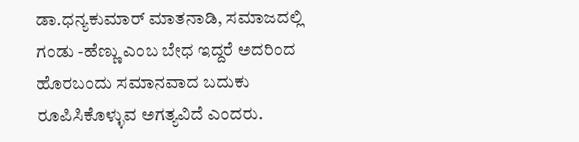ಡಾ.ಧನ್ಯಕುಮಾರ್ ಮಾತನಾಡಿ, ಸಮಾಜದಲ್ಲಿ ಗಂಡು -ಹೆಣ್ಣು ಎಂಬ ಬೇಧ ಇದ್ದರೆ ಅದರಿಂದ ಹೊರಬಂದು ಸಮಾನವಾದ ಬದುಕು ರೂಪಿಸಿಕೊಳ್ಳುವ ಅಗತ್ಯವಿದೆ ಎಂದರು.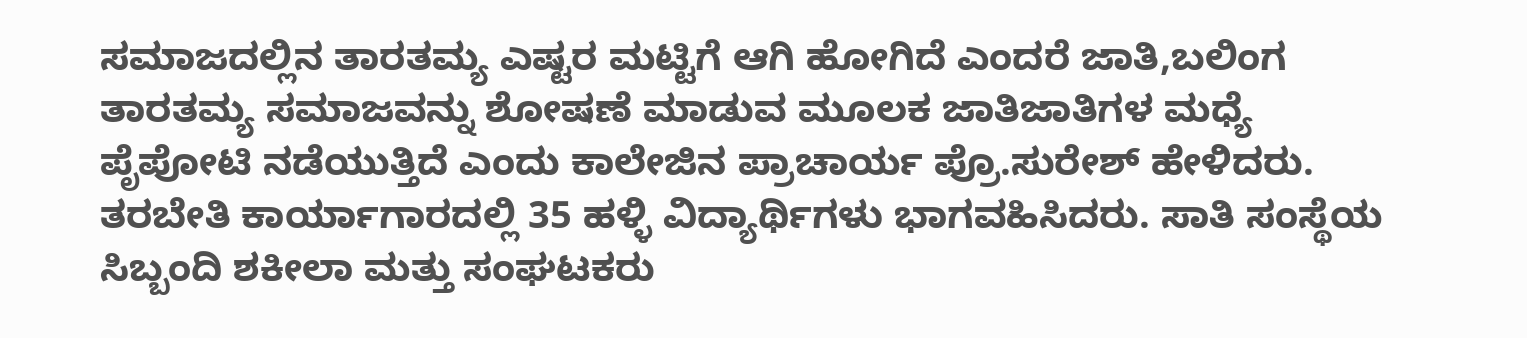ಸಮಾಜದಲ್ಲಿನ ತಾರತಮ್ಯ ಎಷ್ಟರ ಮಟ್ಟಿಗೆ ಆಗಿ ಹೋಗಿದೆ ಎಂದರೆ ಜಾತಿ,ಬಲಿಂಗ ತಾರತಮ್ಯ ಸಮಾಜವನ್ನು ಶೋಷಣೆ ಮಾಡುವ ಮೂಲಕ ಜಾತಿಜಾತಿಗಳ ಮಧ್ಯೆ ಪೃೆಪೋಟಿ ನಡೆಯುತ್ತಿದೆ ಎಂದು ಕಾಲೇಜಿನ ಪ್ರಾಚಾರ್ಯ ಪ್ರೊ.ಸುರೇಶ್ ಹೇಳಿದರು.
ತರಬೇತಿ ಕಾರ್ಯಾಗಾರದಲ್ಲಿ 35 ಹಳ್ಳಿ ವಿದ್ಯಾರ್ಥಿಗಳು ಭಾಗವಹಿಸಿದರು. ಸಾತಿ ಸಂಸ್ಥೆಯ ಸಿಬ್ಬಂದಿ ಶಕೀಲಾ ಮತ್ತು ಸಂಘಟಕರು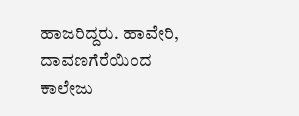ಹಾಜರಿದ್ದರು. ಹಾವೇರಿ, ದಾವಣಗೆರೆಯಿಂದ ಕಾಲೇಜು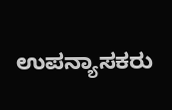ಉಪನ್ಯಾಸಕರು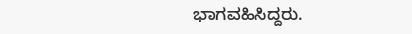ಭಾಗವಹಿಸಿದ್ದರು.